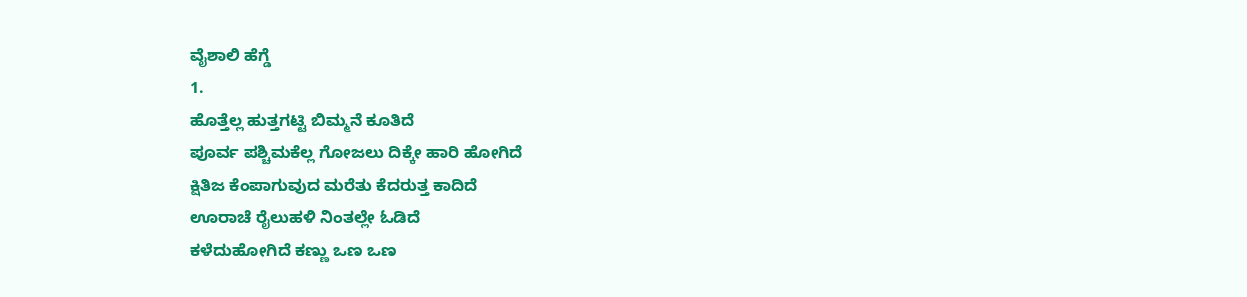ವೈಶಾಲಿ ಹೆಗ್ಡೆ
1.
ಹೊತ್ತೆಲ್ಲ ಹುತ್ತಗಟ್ಟಿ ಬಿಮ್ಮನೆ ಕೂತಿದೆ
ಪೂರ್ವ ಪಶ್ಚಿಮಕೆಲ್ಲ ಗೋಜಲು ದಿಕ್ಕೇ ಹಾರಿ ಹೋಗಿದೆ
ಕ್ಷಿತಿಜ ಕೆಂಪಾಗುವುದ ಮರೆತು ಕೆದರುತ್ತ ಕಾದಿದೆ
ಊರಾಚೆ ರೈಲುಹಳಿ ನಿಂತಲ್ಲೇ ಓಡಿದೆ
ಕಳೆದುಹೋಗಿದೆ ಕಣ್ಣು ಒಣ ಒಣ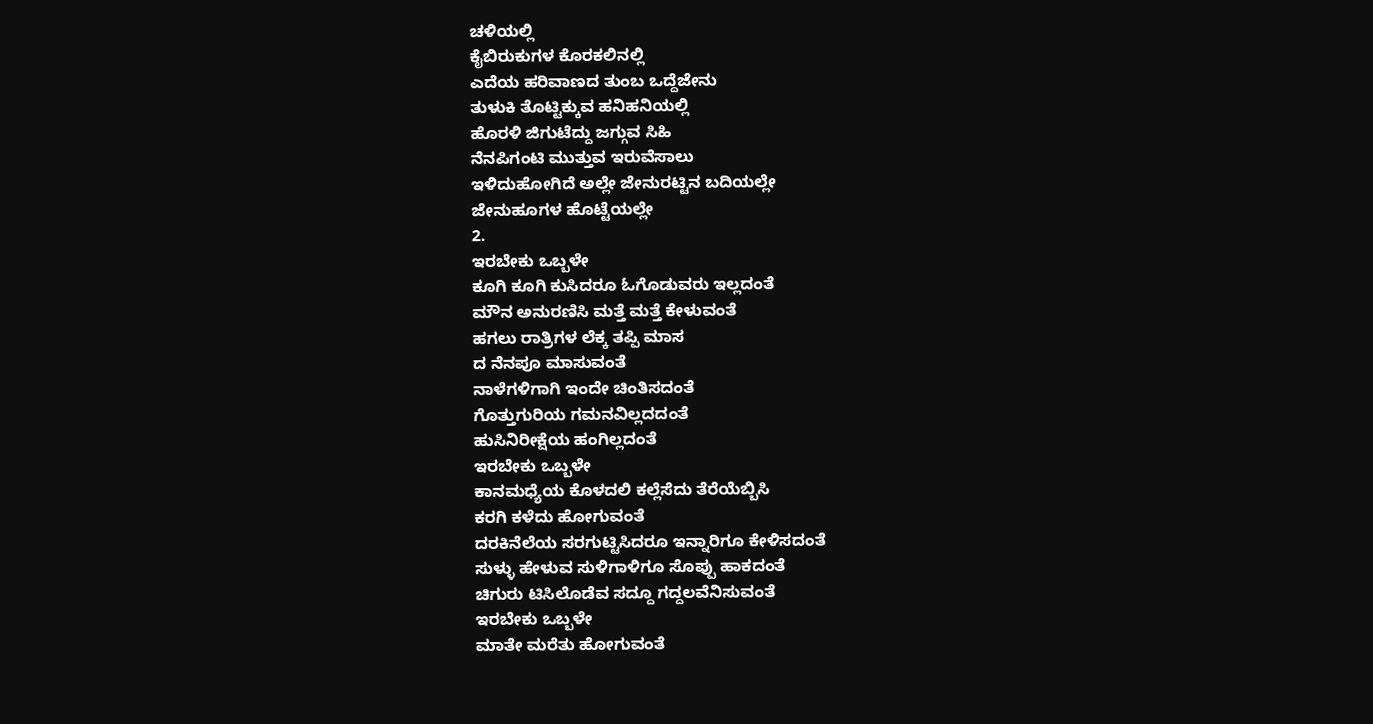ಚಳಿಯಲ್ಲಿ
ಕೈಬಿರುಕುಗಳ ಕೊರಕಲಿನಲ್ಲಿ
ಎದೆಯ ಹರಿವಾಣದ ತುಂಬ ಒದ್ದೆಜೇನು
ತುಳುಕಿ ತೊಟ್ಟಿಕ್ಕುವ ಹನಿಹನಿಯಲ್ಲಿ
ಹೊರಳಿ ಜಿಗುಟೆದ್ದು ಜಗ್ಗುವ ಸಿಹಿ
ನೆನಪಿಗಂಟಿ ಮುತ್ತುವ ಇರುವೆಸಾಲು
ಇಳಿದುಹೋಗಿದೆ ಅಲ್ಲೇ ಜೇನುರಟ್ಟಿನ ಬದಿಯಲ್ಲೇ
ಜೇನುಹೂಗಳ ಹೊಟ್ಟೆಯಲ್ಲೇ
2.
ಇರಬೇಕು ಒಬ್ಬಳೇ
ಕೂಗಿ ಕೂಗಿ ಕುಸಿದರೂ ಓಗೊಡುವರು ಇಲ್ಲದಂತೆ
ಮೌನ ಅನುರಣಿಸಿ ಮತ್ತೆ ಮತ್ತೆ ಕೇಳುವಂತೆ
ಹಗಲು ರಾತ್ರಿಗಳ ಲೆಕ್ಕ ತಪ್ಪಿ ಮಾಸ
ದ ನೆನಪೂ ಮಾಸುವಂತೆ
ನಾಳೆಗಳಿಗಾಗಿ ಇಂದೇ ಚಿಂತಿಸದಂತೆ
ಗೊತ್ತುಗುರಿಯ ಗಮನವಿಲ್ಲದದಂತೆ
ಹುಸಿನಿರೀಕ್ಷೆಯ ಹಂಗಿಲ್ಲದಂತೆ
ಇರಬೇಕು ಒಬ್ಬಳೇ
ಕಾನಮಧ್ಯೆಯ ಕೊಳದಲಿ ಕಲ್ಲೆಸೆದು ತೆರೆಯೆಬ್ಬಿಸಿ
ಕರಗಿ ಕಳೆದು ಹೋಗುವಂತೆ
ದರಕಿನೆಲೆಯ ಸರಗುಟ್ಟಿಸಿದರೂ ಇನ್ನಾರಿಗೂ ಕೇಳಿಸದಂತೆ
ಸುಳ್ಳು ಹೇಳುವ ಸುಳಿಗಾಳಿಗೂ ಸೊಪ್ಪು ಹಾಕದಂತೆ
ಚಿಗುರು ಟಿಸಿಲೊಡೆವ ಸದ್ದೂ ಗದ್ದಲವೆನಿಸುವಂತೆ
ಇರಬೇಕು ಒಬ್ಬಳೇ
ಮಾತೇ ಮರೆತು ಹೋಗುವಂತೆ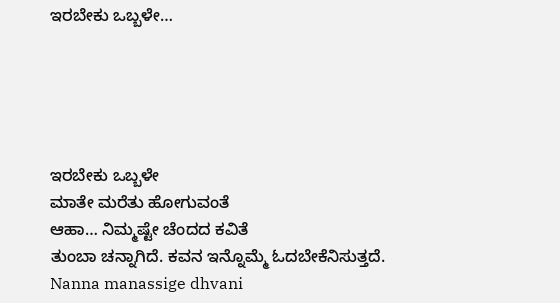ಇರಬೇಕು ಒಬ್ಬಳೇ…





ಇರಬೇಕು ಒಬ್ಬಳೇ
ಮಾತೇ ಮರೆತು ಹೋಗುವಂತೆ
ಆಹಾ… ನಿಮ್ಮಷ್ಟೇ ಚೆಂದದ ಕವಿತೆ
ತುಂಬಾ ಚನ್ನಾಗಿದೆ. ಕವನ ಇನ್ನೊಮ್ಮೆ ಓದಬೇಕೆನಿಸುತ್ತದೆ.
Nanna manassige dhvani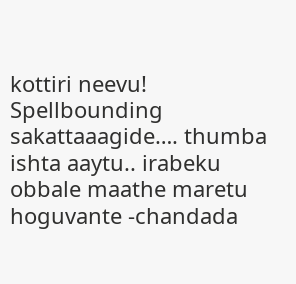kottiri neevu!
Spellbounding
sakattaaagide…. thumba ishta aaytu.. irabeku obbale maathe maretu hoguvante -chandada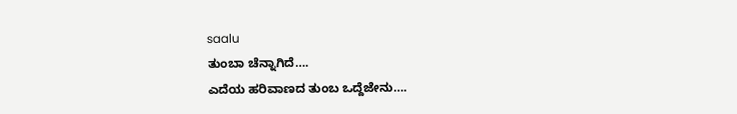saalu
ತುಂಬಾ ಚೆನ್ನಾಗಿದೆ….
ಎದೆಯ ಹರಿವಾಣದ ತುಂಬ ಒದ್ದೆಜೇನು….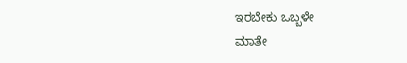ಇರಬೇಕು ಒಬ್ಬಳೇ
ಮಾತೇ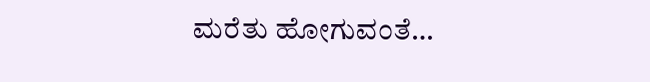ಮರೆತು ಹೋಗುವಂತೆ…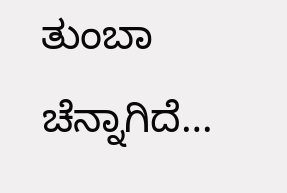ತುಂಬಾ ಚೆನ್ನಾಗಿದೆ…